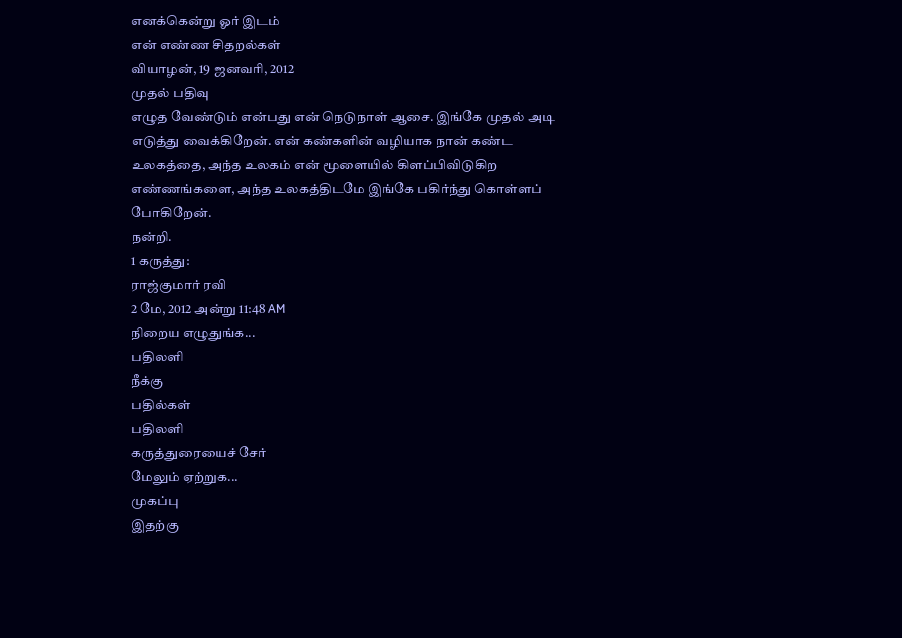எனக்கென்று ஓர் இடம்
என் எண்ண சிதறல்கள்
வியாழன், 19 ஜனவரி, 2012
முதல் பதிவு
எழுத வேண்டும் என்பது என் நெடுநாள் ஆசை. இங்கே முதல் அடி எடுத்து வைக்கிறேன். என் கண்களின் வழியாக நான் கண்ட உலகத்தை, அந்த உலகம் என் மூளையில் கிளப்பிவிடுகிற எண்ணங்களை, அந்த உலகத்திடமே இங்கே பகிர்ந்து கொள்ளப் போகிறேன்.
நன்றி.
1 கருத்து:
ராஜ்குமார் ரவி
2 மே, 2012 அன்று 11:48 AM
நிறைய எழுதுங்க...
பதிலளி
நீக்கு
பதில்கள்
பதிலளி
கருத்துரையைச் சேர்
மேலும் ஏற்றுக...
முகப்பு
இதற்கு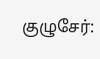குழுசேர்: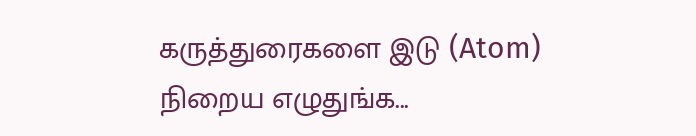கருத்துரைகளை இடு (Atom)
நிறைய எழுதுங்க...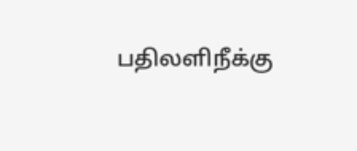பதிலளிநீக்கு